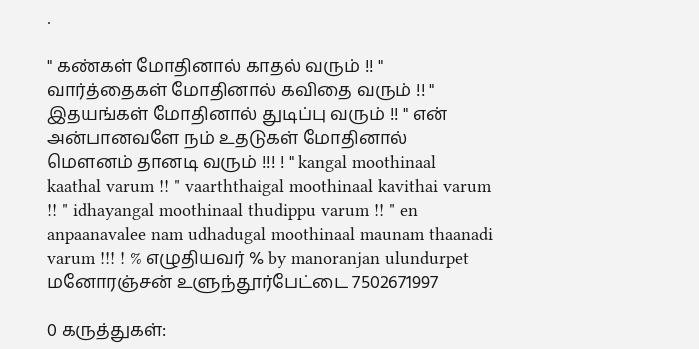.

" கண்கள் மோதினால் காதல் வரும் !! " வார்த்தைகள் மோதினால் கவிதை வரும் !! " இதயங்கள் மோதினால் துடிப்பு வரும் !! " என் அன்பானவளே நம் உதடுகள் மோதினால் மௌனம் தானடி வரும் !!! ! " kangal moothinaal kaathal varum !! " vaarththaigal moothinaal kavithai varum !! " idhayangal moothinaal thudippu varum !! " en anpaanavalee nam udhadugal moothinaal maunam thaanadi varum !!! ! % எழுதியவர் % by manoranjan ulundurpet மனோரஞ்சன் உளுந்தூர்பேட்டை 7502671997

0 கருத்துகள்: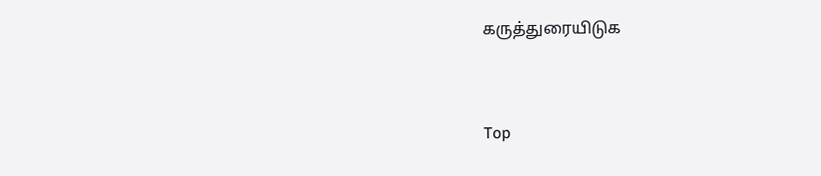கருத்துரையிடுக


Top